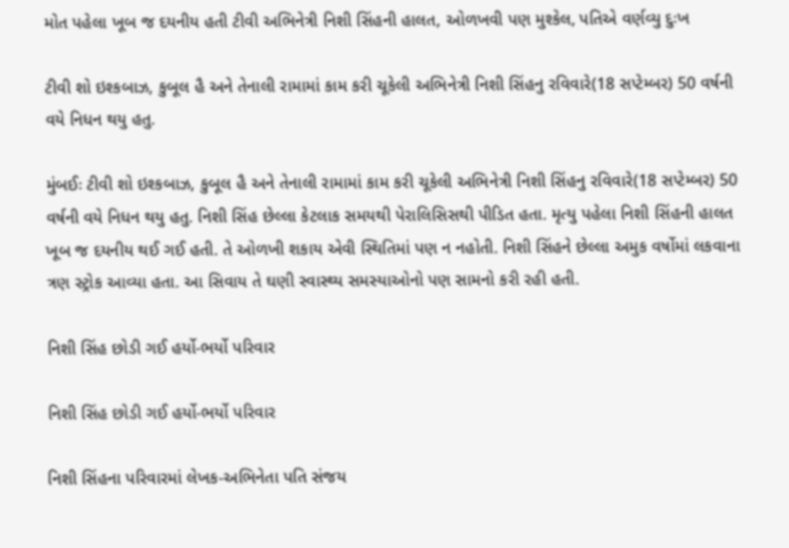મોત પહેલા ખૂબ જ દયનીય હતી ટીવી અભિનેત્રી નિશી સિંહની હાલત, ઓળખવી પણ મુશ્કેલ, પતિએ વર્ણવ્યુ દુઃખ

ટીવી શો ઇશ્કબાઝ, કુબૂલ હૈ અને તેનાલી રામામાં કામ કરી ચૂકેલી અભિનેત્રી નિશી સિંહનુ રવિવારે(18 સપ્ટેમ્બર) 50 વર્ષની વયે નિધન થયુ હતુ.

મુંબઈઃ ટીવી શો ઇશ્કબાઝ, કુબૂલ હૈ અને તેનાલી રામામાં કામ કરી ચૂકેલી અભિનેત્રી નિશી સિંહનુ રવિવારે(18 સપ્ટેમ્બર) 50 વર્ષની વયે નિધન થયુ હતુ. નિશી સિંહ છેલ્લા કેટલાક સમયથી પેરાલિસિસથી પીડિત હતા. મૃત્યુ પહેલા નિશી સિંહની હાલત ખૂબ જ દયનીય થઈ ગઈ હતી. તે ઓળખી શકાય એવી સ્થિતિમાં પણ ન નહોતી. નિશી સિંહને છેલ્લા અમુક વર્ષોમાં લકવાના ત્રણ સ્ટ્રોક આવ્યા હતા. આ સિવાય તે ઘણી સ્વાસ્થ્ય સમસ્યાઓનો પણ સામનો કરી રહી હતી.

નિશી સિંહ છોડી ગઈ હર્યો-ભર્યો પરિવાર

નિશી સિંહ છોડી ગઈ હર્યો-ભર્યો પરિવાર

નિશી સિંહના પરિવારમાં લેખક-અભિનેતા પતિ સંજય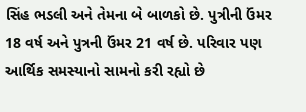સિંહ ભડલી અને તેમના બે બાળકો છે. પુત્રીની ઉંમર 18 વર્ષ અને પુત્રની ઉંમર 21 વર્ષ છે. પરિવાર પણ આર્થિક સમસ્યાનો સામનો કરી રહ્યો છે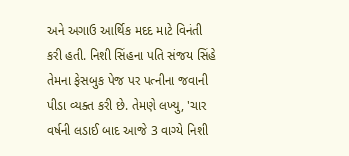અને અગાઉ આર્થિક મદદ માટે વિનંતી કરી હતી. નિશી સિંહના પતિ સંજય સિંહે તેમના ફેસબુક પેજ પર પત્નીના જવાની પીડા વ્યક્ત કરી છે. તેમણે લખ્યુ, 'ચાર વર્ષની લડાઈ બાદ આજે 3 વાગ્યે નિશી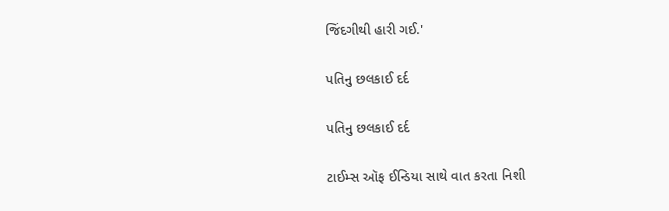જિંદગીથી હારી ગઈ.'

પતિનુ છલકાઈ દર્દ

પતિનુ છલકાઈ દર્દ

ટાઈમ્સ ઑફ ઈન્ડિયા સાથે વાત કરતા નિશી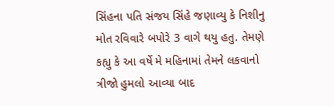સિંહના પતિ સંજય સિંહે જણાવ્યુ કે નિશીનુ મોત રવિવારે બપોરે 3 વાગે થયુ હતુ. તેમણે કહ્યુ કે આ વર્ષે મે મહિનામાં તેમને લકવાનો ત્રીજો હુમલો આવ્યા બાદ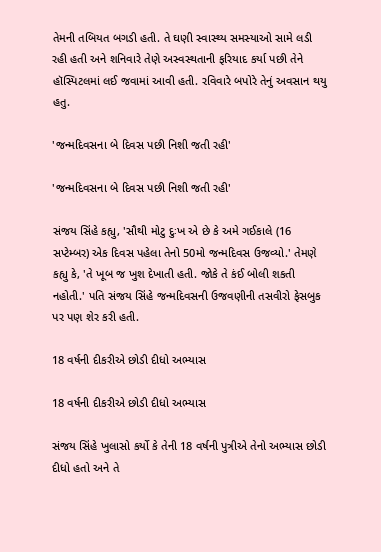તેમની તબિયત બગડી હતી. તે ઘણી સ્વાસ્થ્ય સમસ્યાઓ સામે લડી રહી હતી અને શનિવારે તેણે અસ્વસ્થતાની ફરિયાદ કર્યા પછી તેને હૉસ્પિટલમાં લઈ જવામાં આવી હતી. રવિવારે બપોરે તેનું અવસાન થયુ હતુ.

'જન્મદિવસના બે દિવસ પછી નિશી જતી રહી'

'જન્મદિવસના બે દિવસ પછી નિશી જતી રહી'

સંજય સિંહે કહ્યુ, 'સૌથી મોટુ દુઃખ એ છે કે અમે ગઈકાલે (16 સપ્ટેમ્બર) એક દિવસ પહેલા તેનો 50મો જન્મદિવસ ઉજવ્યો.' તેમણે કહ્યુ કે, 'તે ખૂબ જ ખુશ દેખાતી હતી. જોકે તે કંઈ બોલી શકતી નહોતી.' પતિ સંજય સિંહે જન્મદિવસની ઉજવણીની તસવીરો ફેસબુક પર પણ શેર કરી હતી.

18 વર્ષની દીકરીએ છોડી દીધો અભ્યાસ

18 વર્ષની દીકરીએ છોડી દીધો અભ્યાસ

સંજય સિંહે ખુલાસો કર્યો કે તેની 18 વર્ષની પુત્રીએ તેનો અભ્યાસ છોડી દીધો હતો અને તે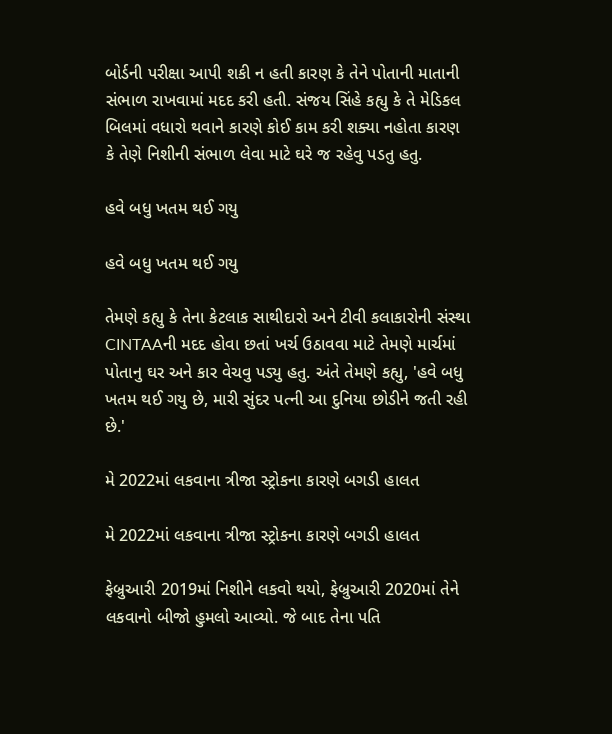બોર્ડની પરીક્ષા આપી શકી ન હતી કારણ કે તેને પોતાની માતાની સંભાળ રાખવામાં મદદ કરી હતી. સંજય સિંહે કહ્યુ કે તે મેડિકલ બિલમાં વધારો થવાને કારણે કોઈ કામ કરી શક્યા નહોતા કારણ કે તેણે નિશીની સંભાળ લેવા માટે ઘરે જ રહેવુ પડતુ હતુ.

હવે બધુ ખતમ થઈ ગયુ

હવે બધુ ખતમ થઈ ગયુ

તેમણે કહ્યુ કે તેના કેટલાક સાથીદારો અને ટીવી કલાકારોની સંસ્થા CINTAAની મદદ હોવા છતાં ખર્ચ ઉઠાવવા માટે તેમણે માર્ચમાં પોતાનુ ઘર અને કાર વેચવુ પડ્યુ હતુ. અંતે તેમણે કહ્યુ, 'હવે બધુ ખતમ થઈ ગયુ છે, મારી સુંદર પત્ની આ દુનિયા છોડીને જતી રહી છે.'

મે 2022માં લકવાના ત્રીજા સ્ટ્રોકના કારણે બગડી હાલત

મે 2022માં લકવાના ત્રીજા સ્ટ્રોકના કારણે બગડી હાલત

ફેબ્રુઆરી 2019માં નિશીને લકવો થયો, ફેબ્રુઆરી 2020માં તેને લકવાનો બીજો હુમલો આવ્યો. જે બાદ તેના પતિ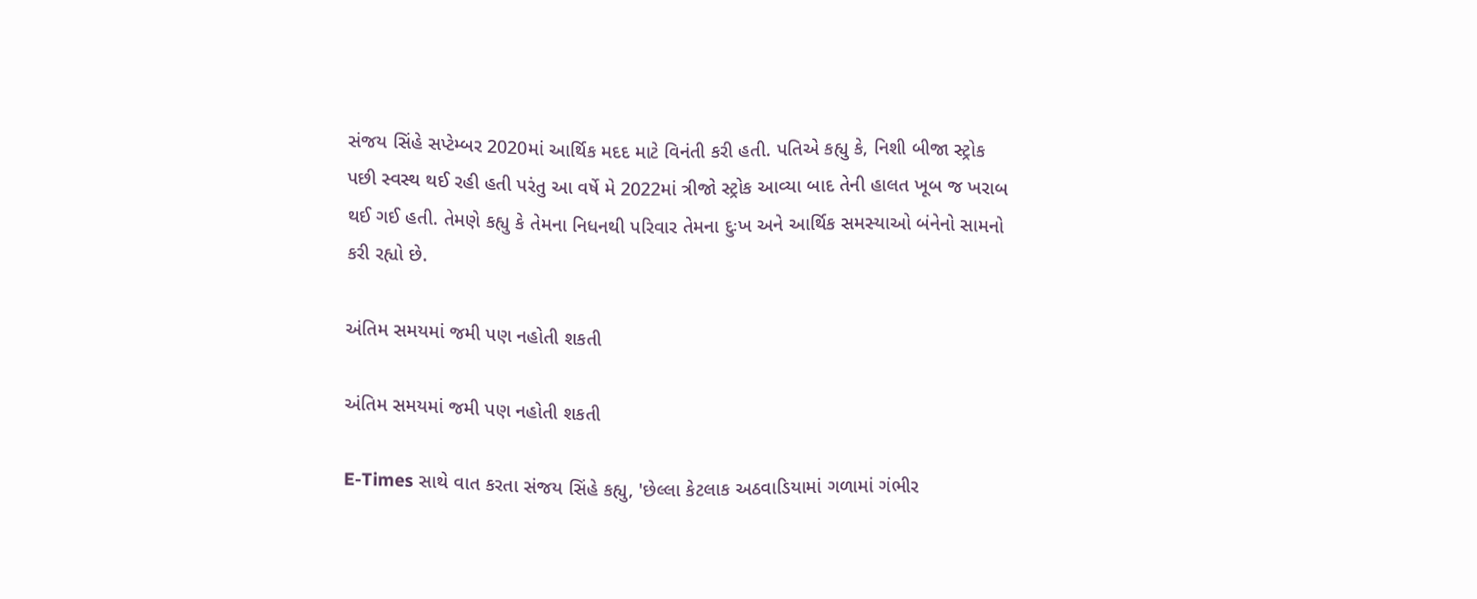સંજય સિંહે સપ્ટેમ્બર 2020માં આર્થિક મદદ માટે વિનંતી કરી હતી. પતિએ કહ્યુ કે, નિશી બીજા સ્ટ્રોક પછી સ્વસ્થ થઈ રહી હતી પરંતુ આ વર્ષે મે 2022માં ત્રીજો સ્ટ્રોક આવ્યા બાદ તેની હાલત ખૂબ જ ખરાબ થઈ ગઈ હતી. તેમણે કહ્યુ કે તેમના નિધનથી પરિવાર તેમના દુઃખ અને આર્થિક સમસ્યાઓ બંનેનો સામનો કરી રહ્યો છે.

અંતિમ સમયમાં જમી પણ નહોતી શકતી

અંતિમ સમયમાં જમી પણ નહોતી શકતી

E-Times સાથે વાત કરતા સંજય સિંહે કહ્યુ, 'છેલ્લા કેટલાક અઠવાડિયામાં ગળામાં ગંભીર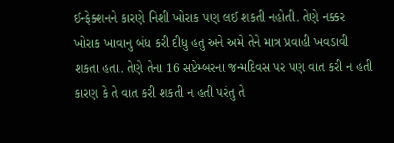ઈન્ફેક્શનને કારણે નિશી ખોરાક પણ લઈ શકતી નહોતી. તેણે નક્કર ખોરાક ખાવાનુ બંધ કરી દીધુ હતુ અને અમે તેને માત્ર પ્રવાહી ખવડાવી શકતા હતા. તેણે તેના 16 સપ્ટેમ્બરના જન્મદિવસ પર પણ વાત કરી ન હતી કારણ કે તે વાત કરી શકતી ન હતી પરંતુ તે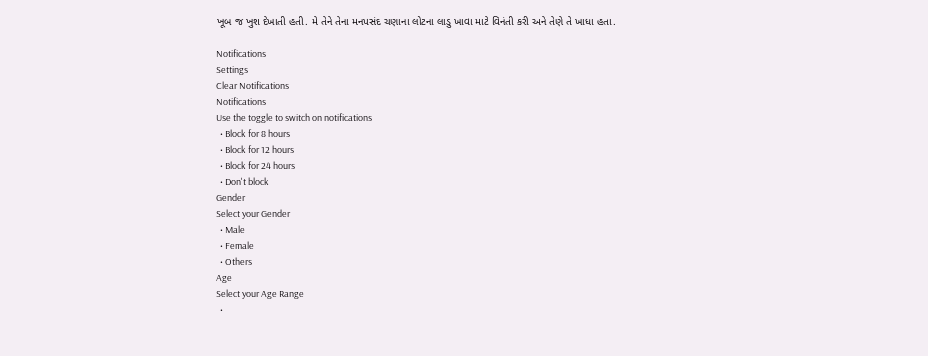ખૂબ જ ખુશ દેખાતી હતી. મે તેને તેના મનપસંદ ચણાના લોટના લાડુ ખાવા માટે વિનંતી કરી અને તેણે તે ખાધા હતા.

Notifications
Settings
Clear Notifications
Notifications
Use the toggle to switch on notifications
  • Block for 8 hours
  • Block for 12 hours
  • Block for 24 hours
  • Don't block
Gender
Select your Gender
  • Male
  • Female
  • Others
Age
Select your Age Range
  •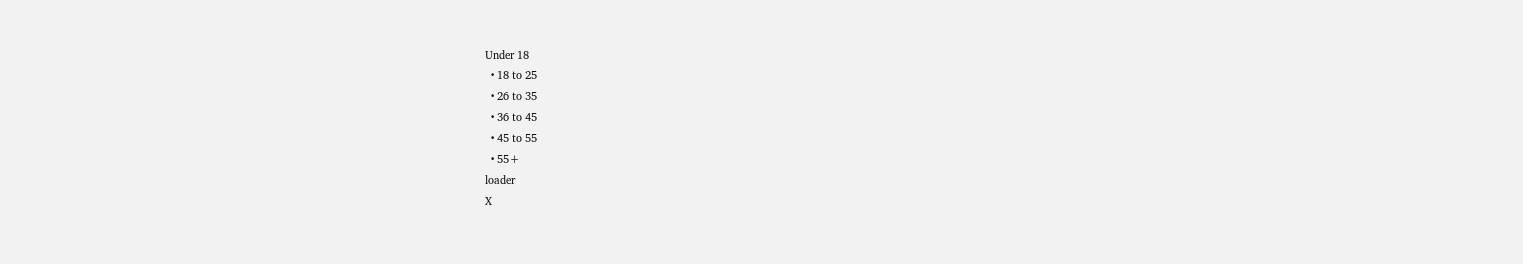Under 18
  • 18 to 25
  • 26 to 35
  • 36 to 45
  • 45 to 55
  • 55+
loader
X